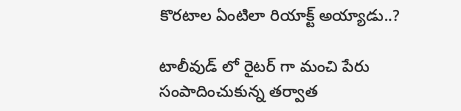కొరటాల ఏంటిలా రియాక్ట్ అయ్యాడు..?

టాలీవుడ్ లో రైటర్ గా మంచి పేరు సంపాదించుకున్న తర్వాత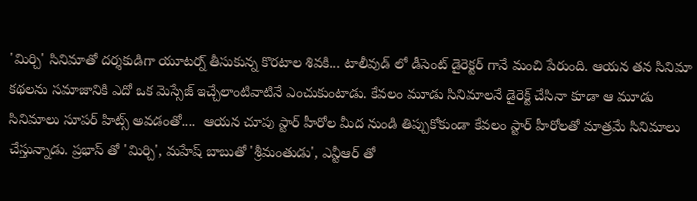'మిర్చి' సినిమాతో దర్శకుడిగా యూటర్న్ తీసుకున్న కొరటాల శివకి... టాలీవుడ్ లో డీసెంట్ డైరెక్టర్ గానే మంచి పేరుంది. ఆయన తన సినిమా కథలను సమాజానికి ఎదో ఒక మెస్సేజ్ ఇచ్చేలాంటివాటినే ఎంచుకుంటాడు. కేవలం మూడు సినిమాలనే డైరెక్ట్ చేసినా కూడా ఆ మూడు సినిమాలు సూపర్ హిట్స్ అవడంతో....  ఆయన చూపు స్టార్ హీరోల మీద నుండి తిప్పుకోకుండా కేవలం స్టార్ హీరోలతో మాత్రమే సినిమాలు చేస్తున్నాడు. ప్రభాస్ తో 'మిర్చి', మహేష్ బాబుతో 'శ్రీమంతుడు', ఎన్టీఆర్ తో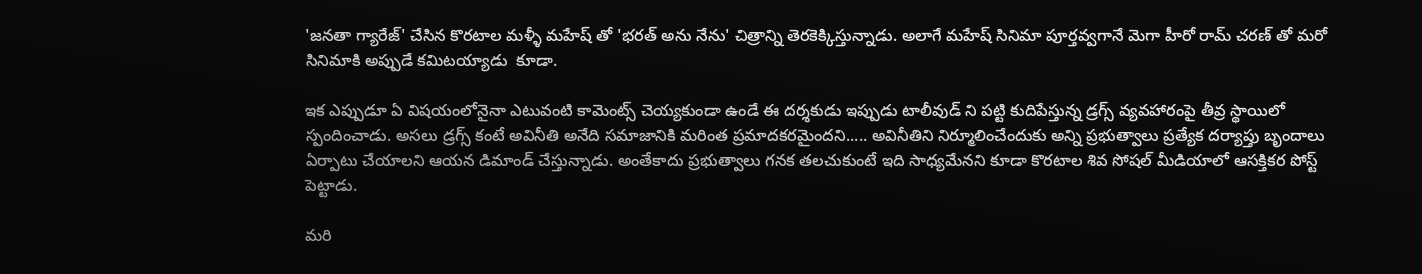'జనతా గ్యారేజ్' చేసిన కొరటాల మళ్ళీ మహేష్ తో 'భరత్ అను నేను' చిత్రాన్ని తెరకెక్కిస్తున్నాడు. అలాగే మహేష్ సినిమా పూర్తవ్వగానే మెగా హీరో రామ్ చరణ్ తో మరో సినిమాకి అప్పుడే కమిటయ్యాడు  కూడా.

ఇక ఎప్పుడూ ఏ విషయంలోనైనా ఎటువంటి కామెంట్స్ చెయ్యకుండా ఉండే ఈ దర్శకుడు ఇప్పుడు టాలీవుడ్ ని పట్టి కుదిపేస్తున్న డ్రగ్స్ వ్యవహారంపై తీవ్ర స్థాయిలో స్పందించాడు. అసలు డ్రగ్స్‌ కంటే అవినీతి అనేది సమాజానికి మరింత ప్రమాదకరమైందని..... అవినీతిని నిర్మూలించేందుకు అన్ని ప్రభుత్వాలు ప్రత్యేక దర్యాప్తు బృందాలు ఏర్పాటు చేయాలని ఆయన డిమాండ్ చేస్తున్నాడు. అంతేకాదు ప్రభుత్వాలు గనక తలచుకుంటే ఇది సాధ్యమేనని కూడా కొరటాల శివ సోషల్ మీడియాలో ఆసక్తికర పోస్ట్ పెట్టాడు.

మరి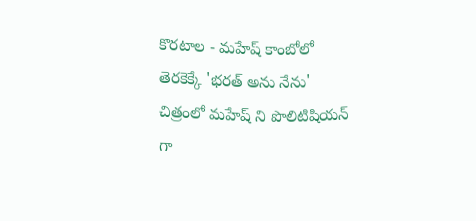కొరటాల - మహేష్ కాంబోలో తెరకెక్కే 'భరత్ అను నేను' చిత్రంలో మహేష్ ని పొలిటిషియన్ గా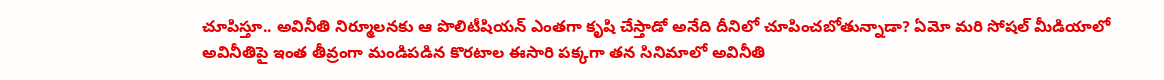చూపిస్తూ.. అవినీతి నిర్మూలనకు ఆ పొలిటీషియన్ ఎంతగా కృషి చేస్తాడో అనేది దీనిలో చూపించబోతున్నాడా? ఏమో మరి సోషల్ మీడియాలో అవినీతిపై ఇంత తీవ్రంగా మండిపడిన కొరటాల ఈసారి పక్కగా తన సినిమాలో అవినీతి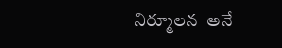నిర్మూలన  అనే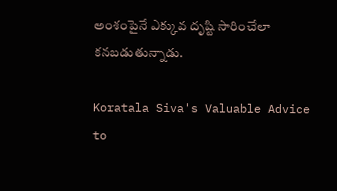అంశంపైనే ఎక్కువ దృష్టి సారించేలా కనబడుతున్నాడు.

Koratala Siva's Valuable Advice to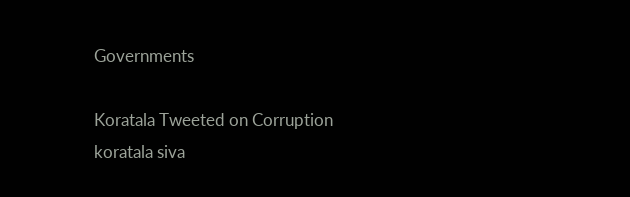Governments

Koratala Tweeted on Corruption
koratala siva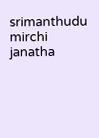srimanthudu
mirchi
janatha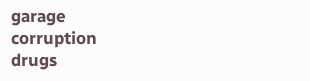garage
corruption
drugs